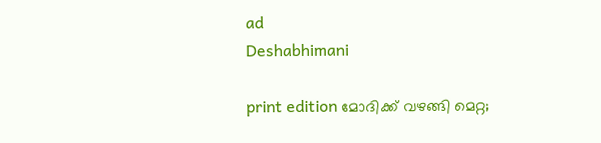ad
Deshabhimani

print edition മോദിക്ക്‌ വഴങ്ങി മെറ്റ;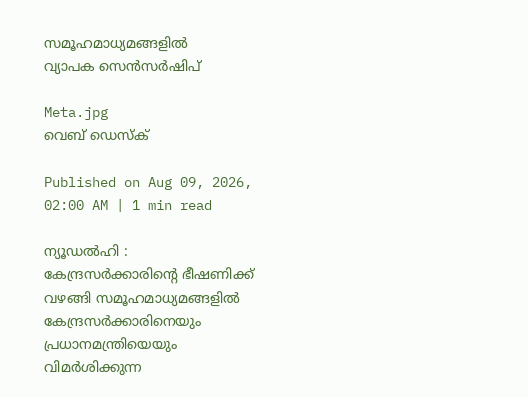സമൂഹമാധ്യമങ്ങളിൽ
വ്യാപക സെൻസർഷിപ്

Meta.jpg
വെബ് ഡെസ്ക്

Published on Aug 09, 2026, 02:00 AM | 1 min read

ന്യൂഡൽഹി : കേന്ദ്രസർക്കാരിന്റെ ഭീഷണിക്ക്‌ വഴങ്ങി സമൂഹമാധ്യമങ്ങളിൽ കേന്ദ്രസര്‍ക്കാരിനെയും പ്രധാനമന്ത്രിയെയും വിമര്‍ശിക്കുന്ന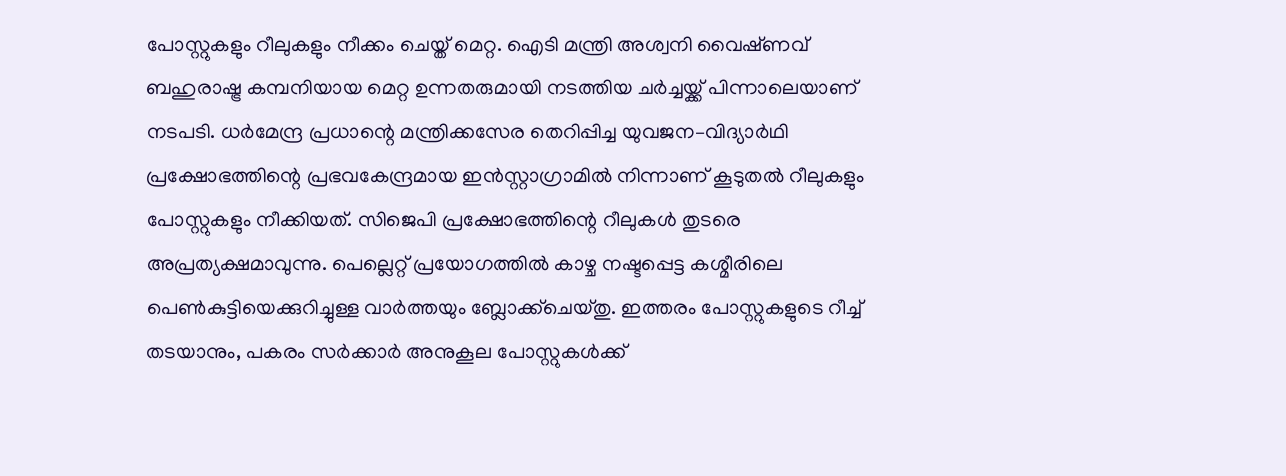പോസ്റ്റുകളും റീലുകളും നീക്കം ചെയ്ത് മെറ്റ. ഐടി മന്ത്രി അശ്വനി വൈഷ്‌ണവ്‌ ബഹുരാഷ്ട്ര കമ്പനിയായ മെറ്റ ഉന്നതരുമായി നടത്തിയ ചർച്ചയ്ക്ക്‌ പിന്നാലെയാണ്‌ നടപടി. ധർമേന്ദ്ര പ്രധാന്റെ മന്ത്രിക്കസേര തെറിപ്പിച്ച യുവജന–വിദ്യാർഥി പ്രക്ഷോഭത്തിന്റെ പ്രഭവകേന്ദ്രമായ ഇൻസ്റ്റാഗ്രാമില്‍ നിന്നാണ് കൂടുതല്‍ റീലുകളും പോസ്റ്റുകളും നീക്കിയത്. സിജെപി പ്രക്ഷോഭത്തിന്റെ റീലുകൾ തുടരെ അപ്രത്യക്ഷമാവുന്നു. പെല്ലെറ്റ് പ്രയോഗത്തിൽ കാഴ്ച നഷ്ടപ്പെട്ട കശ്മീരിലെ പെൺകുട്ടിയെക്കുറിച്ചുള്ള വാര്‍ത്തയും ബ്ലോക്ക്‌ചെയ്തു. ഇത്തരം പോസ്റ്റുകളുടെ റീച്ച്‌ തടയാനും, പകരം സർക്കാർ അനുകൂല പോസ്റ്റുകൾക്ക്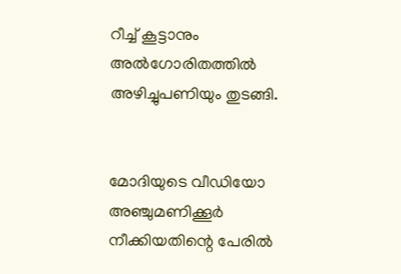റീച്ച് കൂട്ടാനും അൽഗോരിതത്തിൽ അഴിച്ചുപണിയും തുടങ്ങി.


മോദിയുടെ വീഡിയോ അഞ്ചുമണിക്കൂർ നീക്കിയതിന്റെ പേരിൽ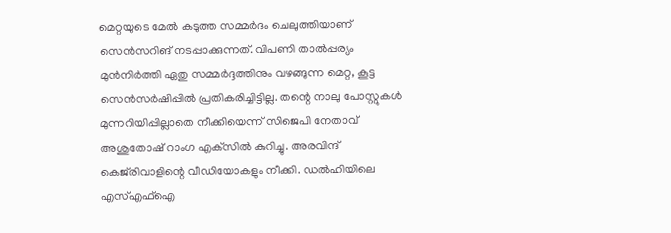മെറ്റയുടെ മേൽ കടുത്ത സമ്മർദം ചെലുത്തിയാണ്‌ സെൻസറിങ്‌ നടപ്പാക്കുന്നത്‌. വിപണി താൽപ്പര്യം മുൻനിർത്തി ഏതു സമ്മർദ്ദത്തിനും വഴങ്ങുന്ന മെറ്റ, കൂട്ട സെൻസർഷിപ്പിൽ പ്രതികരിച്ചിട്ടില്ല. തന്റെ നാലു പോസ്റ്റുകൾ മുന്നറിയിപ്പില്ലാതെ നീക്കിയെന്ന്‌ സിജെപി നേതാവ്‌ അശുതോഷ്‌ റാംഗ എക്‌സിൽ കുറിച്ചു. അരവിന്ദ്‌ കെജ്‌രിവാളിന്റെ വീഡിയോകളും നീക്കി. ഡൽഹിയിലെ എസ്‌എഫ്‌ഐ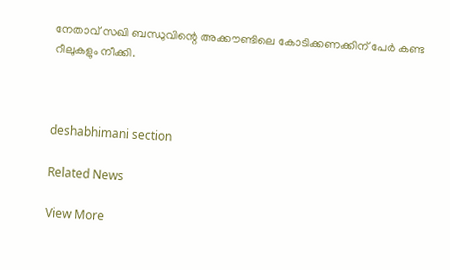നേതാവ്‌ സഖി ബന്ധുവിന്റെ അക്ക‍ൗണ്ടിലെ കോടിക്കണക്കിന്‌ പേർ കണ്ട റീലുകളും നീക്കി.



deshabhimani section

Related News

View More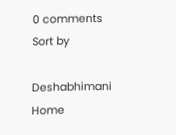0 comments
Sort by

Deshabhimani
Home